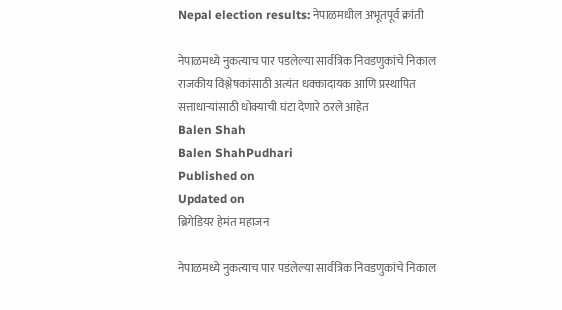Nepal election results: नेपाळमधील अभूतपूर्व क्रांती

नेपाळमध्ये नुकत्याच पार पडलेल्या सार्वत्रिक निवडणुकांचे निकाल राजकीय विश्लेषकांसाठी अत्यंत धक्कादायक आणि प्रस्थापित सत्ताधाऱ्यांसाठी धोक्याची घंटा देणारे ठरले आहेत
Balen Shah
Balen ShahPudhari
Published on
Updated on
ब्रिगेडियर हेमंत महाजन

नेपाळमध्ये नुकत्याच पार पडलेल्या सार्वत्रिक निवडणुकांचे निकाल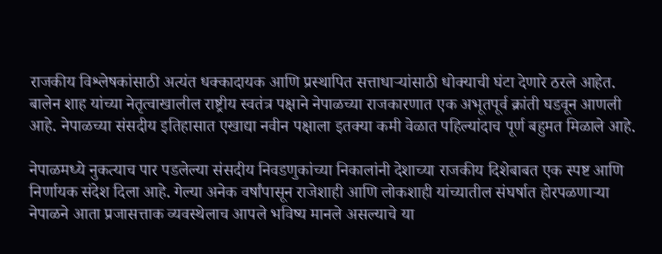राजकीय विश्लेषकांसाठी अत्यंत धक्कादायक आणि प्रस्थापित सत्ताधाऱ्यांसाठी धोक्याची घंटा देणारे ठरले आहेत. बालेन शाह यांच्या नेतृत्वाखालील राष्ट्रीय स्वतंत्र पक्षाने नेपाळच्या राजकारणात एक अभूतपूर्व क्रांती घडवून आणली आहे. नेपाळच्या संसदीय इतिहासात एखाद्या नवीन पक्षाला इतक्या कमी वेळात पहिल्यांदाच पूर्ण बहुमत मिळाले आहे.

नेपाळमध्ये नुकत्याच पार पडलेल्या संसदीय निवडणुकांच्या निकालांनी देशाच्या राजकीय दिशेबाबत एक स्पष्ट आणि निर्णायक संदेश दिला आहे. गेल्या अनेक वर्षांपासून राजेशाही आणि लोकशाही यांच्यातील संघर्षात होरपळणाऱ्या नेपाळने आता प्रजासत्ताक व्यवस्थेलाच आपले भविष्य मानले असल्याचे या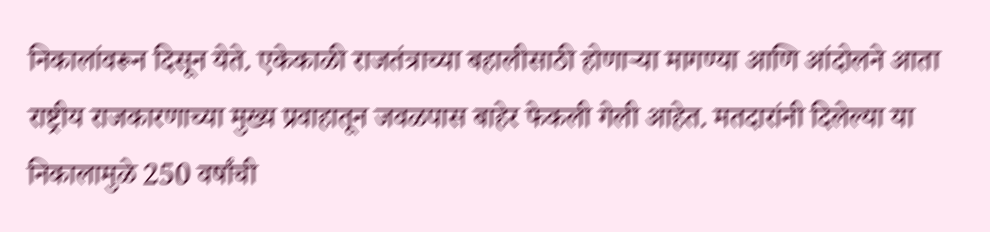निकालांवरून दिसून येते. एकेकाळी राजतंत्राच्या बहालीसाठी होणाऱ्या मागण्या आणि आंदोलने आता राष्ट्रीय राजकारणाच्या मुख्य प्रवाहातून जवळपास बाहेर फेकली गेली आहेत. मतदारांनी दिलेल्या या निकालामुळे 250 वर्षांची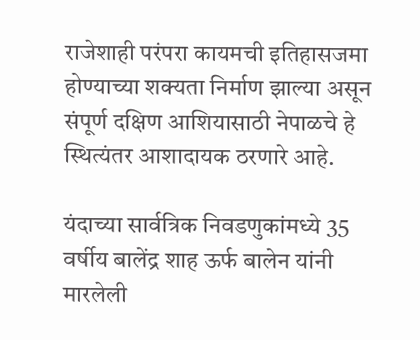राजेशाही परंपरा कायमची इतिहासजमा होण्याच्या शक्यता निर्माण झाल्या असून संपूर्ण दक्षिण आशियासाठी नेपाळचे हे स्थित्यंतर आशादायक ठरणारे आहे.

यंदाच्या सार्वत्रिक निवडणुकांमध्ये 35 वर्षीय बालेंद्र शाह ऊर्फ बालेन यांनी मारलेली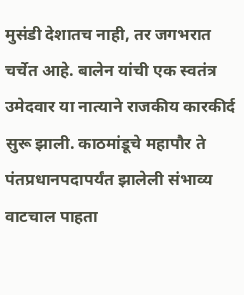मुसंडी देशातच नाही, तर जगभरात चर्चेत आहे. बालेन यांची एक स्वतंत्र उमेदवार या नात्याने राजकीय कारकीर्द सुरू झाली. काठमांडूचे महापौर ते पंतप्रधानपदापर्यंत झालेली संभाव्य वाटचाल पाहता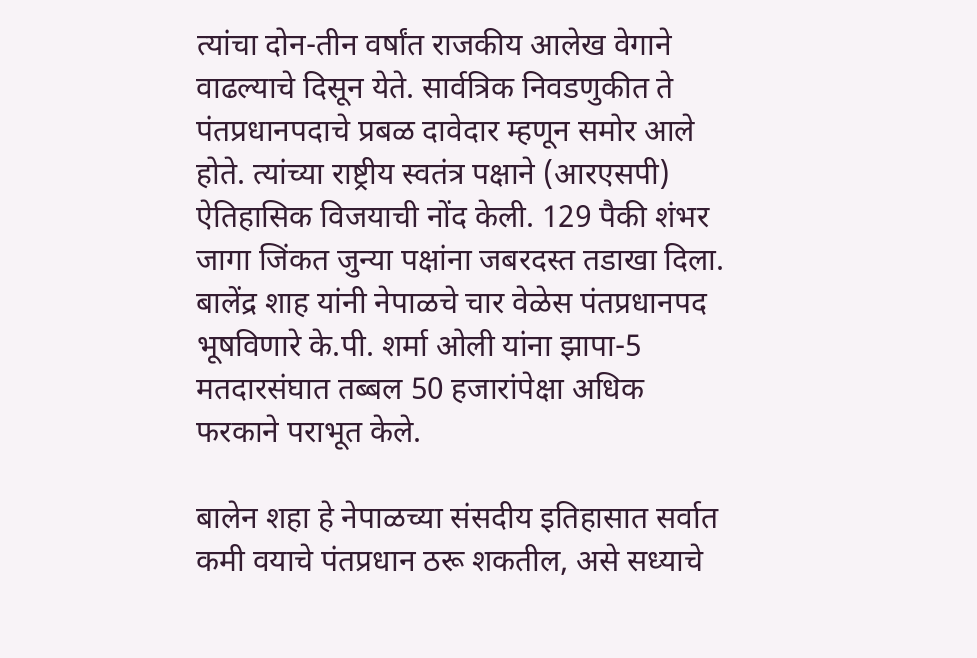त्यांचा दोन-तीन वर्षांत राजकीय आलेख वेगाने वाढल्याचे दिसून येते. सार्वत्रिक निवडणुकीत ते पंतप्रधानपदाचे प्रबळ दावेदार म्हणून समोर आले होते. त्यांच्या राष्ट्रीय स्वतंत्र पक्षाने (आरएसपी) ऐतिहासिक विजयाची नोंद केली. 129 पैकी शंभर जागा जिंकत जुन्या पक्षांना जबरदस्त तडाखा दिला. बालेंद्र शाह यांनी नेपाळचे चार वेळेस पंतप्रधानपद भूषविणारे के.पी. शर्मा ओली यांना झापा-5 मतदारसंघात तब्बल 50 हजारांपेक्षा अधिक फरकाने पराभूत केले.

बालेन शहा हे नेपाळच्या संसदीय इतिहासात सर्वात कमी वयाचे पंतप्रधान ठरू शकतील, असे सध्याचे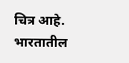चित्र आहे. भारतातील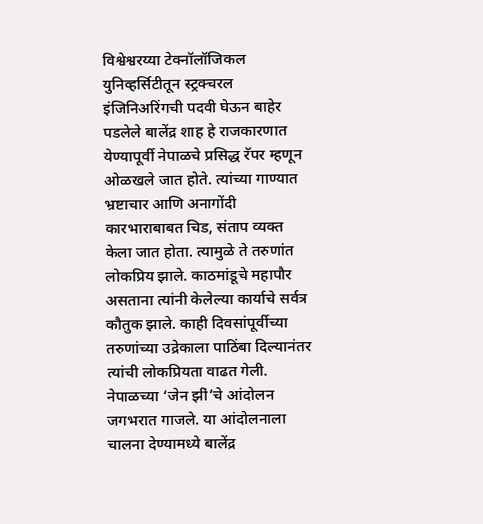विश्वेश्वरय्या टेक्नॉलॉजिकल युनिव्हर्सिटीतून स्ट्रक्चरल इंजिनिअरिंगची पदवी घेऊन बाहेर पडलेले बालेंद्र शाह हे राजकारणात येण्यापूर्वी नेपाळचे प्रसिद्ध रॅपर म्हणून ओळखले जात होते. त्यांच्या गाण्यात भ्रष्टाचार आणि अनागोंदी कारभाराबाबत चिड, संताप व्यक्त केला जात होता. त्यामुळे ते तरुणांत लोकप्रिय झाले. काठमांडूचे महापौर असताना त्यांनी केलेल्या कार्याचे सर्वत्र कौतुक झाले. काही दिवसांपूर्वीच्या तरुणांच्या उद्रेकाला पाठिंबा दिल्यानंतर त्यांची लोकप्रियता वाढत गेली. नेपाळच्या ‌‘जेन झीं‌’चे आंदोलन जगभरात गाजले. या आंदोलनाला चालना देण्यामध्ये बालेंद्र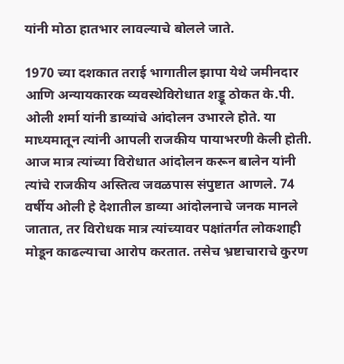यांनी मोठा हातभार लावल्याचे बोलले जाते.

1970 च्या दशकात तराई भागातील झापा येथे जमीनदार आणि अन्यायकारक व्यवस्थेविरोधात शड्डू ठोकत के.पी. ओली शर्मा यांनी डाव्यांचे आंदोलन उभारले होते. या माध्यमातून त्यांनी आपली राजकीय पायाभरणी केली होती. आज मात्र त्यांच्या विरोधात आंदोलन करून बालेन यांनी त्यांचे राजकीय अस्तित्व जवळपास संपुष्टात आणले. 74 वर्षीय ओली हे देशातील डाव्या आंदोलनाचे जनक मानले जातात, तर विरोधक मात्र त्यांच्यावर पक्षांतर्गत लोकशाही मोडून काढल्याचा आरोप करतात. तसेच भ्रष्टाचाराचे कुरण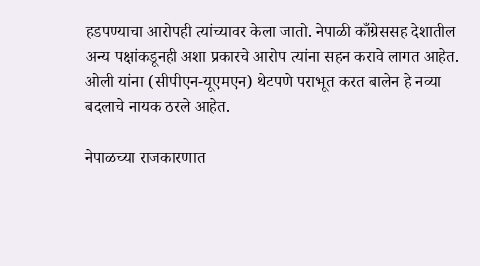हडपण्याचा आरोपही त्यांच्यावर केला जातो. नेपाळी काँग्रेससह देशातील अन्य पक्षांकडूनही अशा प्रकारचे आरोप त्यांना सहन करावे लागत आहेत. ओली यांना (सीपीएन-यूएमएन) थेटपणे पराभूत करत बालेन हे नव्या बदलाचे नायक ठरले आहेत.

नेपाळच्या राजकारणात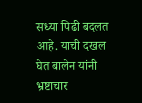सध्या पिढी बदलत आहे. याची दखल घेत बालेन यांनी भ्रष्टाचार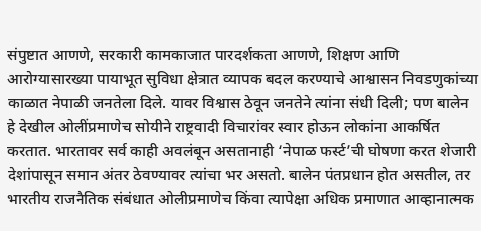संपुष्टात आणणे, सरकारी कामकाजात पारदर्शकता आणणे, शिक्षण आणि आरोग्यासारख्या पायाभूत सुविधा क्षेत्रात व्यापक बदल करण्याचे आश्वासन निवडणुकांच्या काळात नेपाळी जनतेला दिले. यावर विश्वास ठेवून जनतेने त्यांना संधी दिली; पण बालेन हे देखील ओलींप्रमाणेच सोयीने राष्ट्रवादी विचारांवर स्वार होऊन लोकांना आकर्षित करतात. भारतावर सर्व काही अवलंबून असतानाही ‌‘नेपाळ फर्स्ट‌’ची घोषणा करत शेजारी देशांपासून समान अंतर ठेवण्यावर त्यांचा भर असतो. बालेन पंतप्रधान होत असतील, तर भारतीय राजनैतिक संबंधात ओलीप्रमाणेच किंवा त्यापेक्षा अधिक प्रमाणात आव्हानात्मक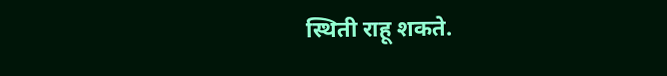स्थिती राहू शकते.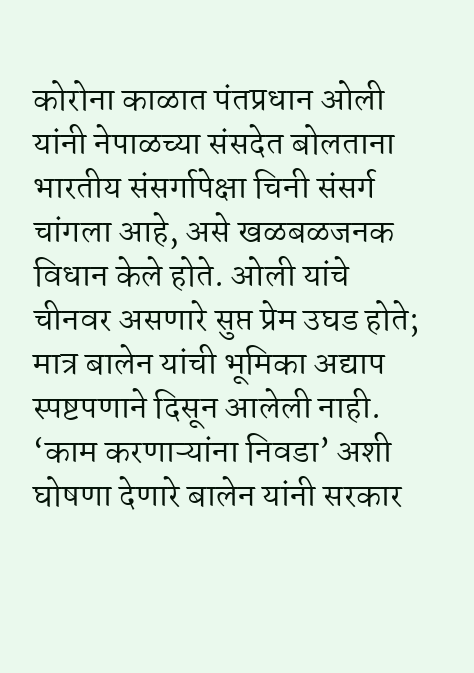कोरोना काळात पंतप्रधान ओली यांनी नेपाळच्या संसदेत बोलताना भारतीय संसर्गापेक्षा चिनी संसर्ग चांगला आहे, असे खळबळजनक विधान केले होते. ओली यांचे चीनवर असणारे सुप्त प्रेम उघड होते; मात्र बालेन यांची भूमिका अद्याप स्पष्टपणाने दिसून आलेली नाही. ‘काम करणाऱ्यांना निवडा‌’ अशी घोषणा देणारे बालेन यांनी सरकार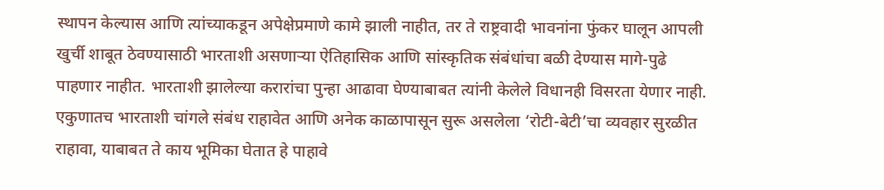स्थापन केल्यास आणि त्यांच्याकडून अपेक्षेप्रमाणे कामे झाली नाहीत, तर ते राष्ट्रवादी भावनांना फुंकर घालून आपली खुर्ची शाबूत ठेवण्यासाठी भारताशी असणाऱ्या ऐतिहासिक आणि सांस्कृतिक संबंधांचा बळी देण्यास मागे-पुढे पाहणार नाहीत. भारताशी झालेल्या करारांचा पुन्हा आढावा घेण्याबाबत त्यांनी केलेले विधानही विसरता येणार नाही. एकुणातच भारताशी चांगले संबंध राहावेत आणि अनेक काळापासून सुरू असलेला ‌‘रोटी-बेटी‌’चा व्यवहार सुरळीत राहावा, याबाबत ते काय भूमिका घेतात हे पाहावे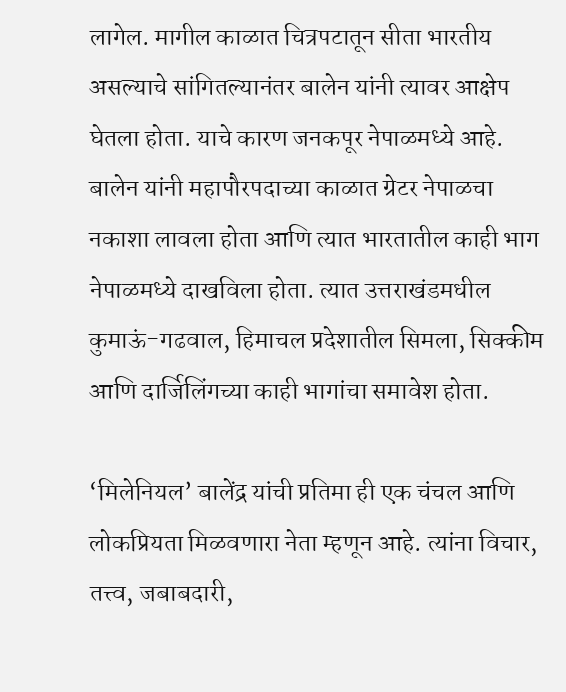लागेल. मागील काळात चित्रपटातून सीता भारतीय असल्याचे सांगितल्यानंतर बालेन यांनी त्यावर आक्षेप घेतला होता. याचे कारण जनकपूर नेपाळमध्ये आहे. बालेन यांनी महापौरपदाच्या काळात ग्रेटर नेपाळचा नकाशा लावला होता आणि त्यात भारतातील काही भाग नेपाळमध्ये दाखविला होता. त्यात उत्तराखंडमधील कुमाऊं-गढवाल, हिमाचल प्रदेशातील सिमला, सिक्कीम आणि दार्जिलिंगच्या काही भागांचा समावेश होता.

‘मिलेनियल‌’ बालेंद्र यांची प्रतिमा ही एक चंचल आणि लोकप्रियता मिळवणारा नेता म्हणून आहे. त्यांना विचार, तत्त्व, जबाबदारी,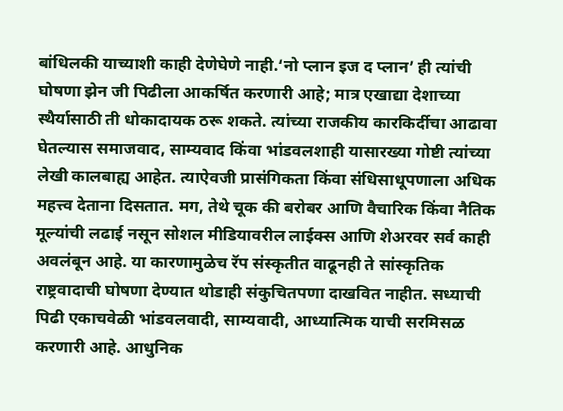बांधिलकी याच्याशी काही देणेघेणे नाही.‘नो प्लान इज द प्लान‌’ ही त्यांची घोषणा झेन जी पिढीला आकर्षित करणारी आहे; मात्र एखाद्या देशाच्या स्थैर्यासाठी ती धोकादायक ठरू शकते. त्यांच्या राजकीय कारकिर्दीचा आढावा घेतल्यास समाजवाद, साम्यवाद किंवा भांडवलशाही यासारख्या गोष्टी त्यांच्या लेखी कालबाह्य आहेत. त्याऐवजी प्रासंगिकता किंवा संधिसाधूपणाला अधिक महत्त्व देताना दिसतात. मग, तेथे चूक की बरोबर आणि वैचारिक किंवा नैतिक मूल्यांची लढाई नसून सोशल मीडियावरील लाईक्स आणि शेअरवर सर्व काही अवलंबून आहे. या कारणामुळेच रॅप संस्कृतीत वाढूनही ते सांस्कृतिक राष्ट्रवादाची घोषणा देण्यात थोडाही संकुचितपणा दाखवित नाहीत. सध्याची पिढी एकाचवेळी भांडवलवादी, साम्यवादी, आध्यात्मिक याची सरमिसळ करणारी आहे. आधुनिक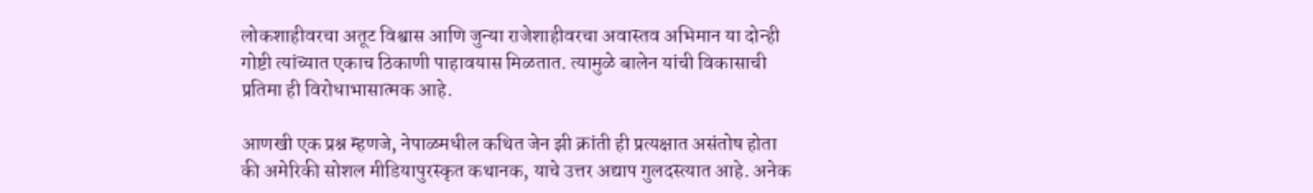लोकशाहीवरचा अतूट विश्वास आणि जुन्या राजेशाहीवरचा अवास्तव अभिमान या दोन्ही गोष्टी त्यांच्यात एकाच ठिकाणी पाहावयास मिळतात. त्यामुळे बालेन यांची विकासाची प्रतिमा ही विरोधाभासात्मक आहे.

आणखी एक प्रश्न म्हणजे, नेपाळमधील कथित जेन झी क्रांती ही प्रत्यक्षात असंतोष होता की अमेरिकी सोशल मीडियापुरस्कृत कथानक, याचे उत्तर अद्याप गुलदस्त्यात आहे. अनेक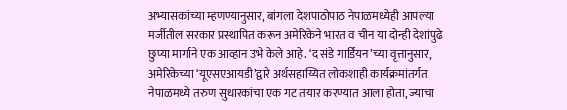अभ्यासकांच्या म्हणण्यानुसार, बांगला देशपाठोपाठ नेपाळमध्येही आपल्या मर्जीतील सरकार प्रस्थापित करून अमेरिकेने भारत व चीन या दोन्ही देशांपुढे छुप्या मार्गाने एक आव्हान उभे केले आहे. ‘द संडे गार्डियन‌’च्या वृत्तानुसार, अमेरिकेच्या ‌‘यूएसएआयडी‌’द्वारे अर्थसहाय्यित लोकशाही कार्यक्रमांतर्गत नेपाळमध्ये तरुण सुधारकांचा एक गट तयार करण्यात आला होता, ज्याचा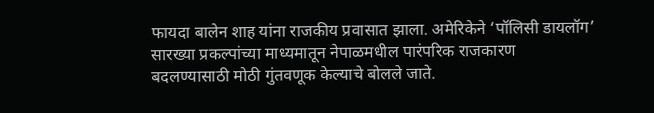फायदा बालेन शाह यांना राजकीय प्रवासात झाला. अमेरिकेने ‌‘पॉलिसी डायलॉग‌’ सारख्या प्रकल्पांच्या माध्यमातून नेपाळमधील पारंपरिक राजकारण बदलण्यासाठी मोठी गुंतवणूक केल्याचे बोलले जाते.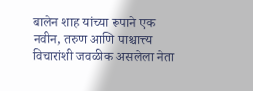बालेन शाह यांच्या रूपाने एक नवीन, तरुण आणि पाश्चात्त्य विचारांशी जवळीक असलेला नेता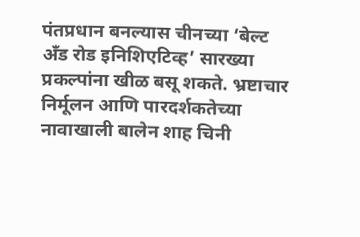पंतप्रधान बनल्यास चीनच्या ‌‘बेल्ट अँड रोड इनिशिएटिव्ह‌’ सारख्या प्रकल्पांना खीळ बसू शकते. भ्रष्टाचार निर्मूलन आणि पारदर्शकतेच्या नावाखाली बालेन शाह चिनी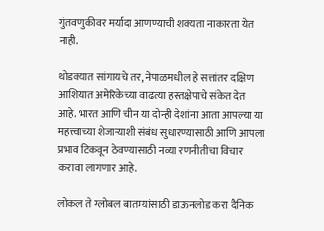गुंतवणुकीवर मर्यादा आणण्याची शक्यता नाकारता येत नाही.

थोडक्यात सांगायचे तर, नेपाळमधील हे सत्तांतर दक्षिण आशियात अमेरिकेच्या वाढत्या हस्तक्षेपाचे संकेत देत आहे. भारत आणि चीन या दोन्ही देशांना आता आपल्या या महत्त्वाच्या शेजाऱ्याशी संबंध सुधारण्यासाठी आणि आपला प्रभाव टिकवून ठेवण्यासाठी नव्या रणनीतीचा विचार करावा लागणार आहे.

लोकल ते ग्लोबल बातम्यांसाठी डाऊनलोड करा दैनिक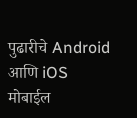पुढारीचे Android आणि iOS मोबाईल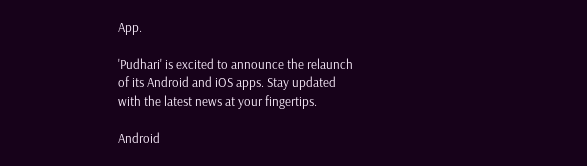App.

'Pudhari' is excited to announce the relaunch of its Android and iOS apps. Stay updated with the latest news at your fingertips.

Android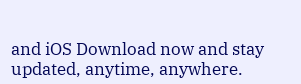and iOS Download now and stay updated, anytime, anywhere.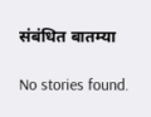संबंधित बातम्या

No stories found.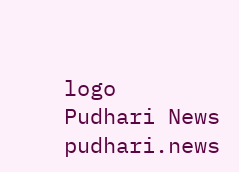logo
Pudhari News
pudhari.news